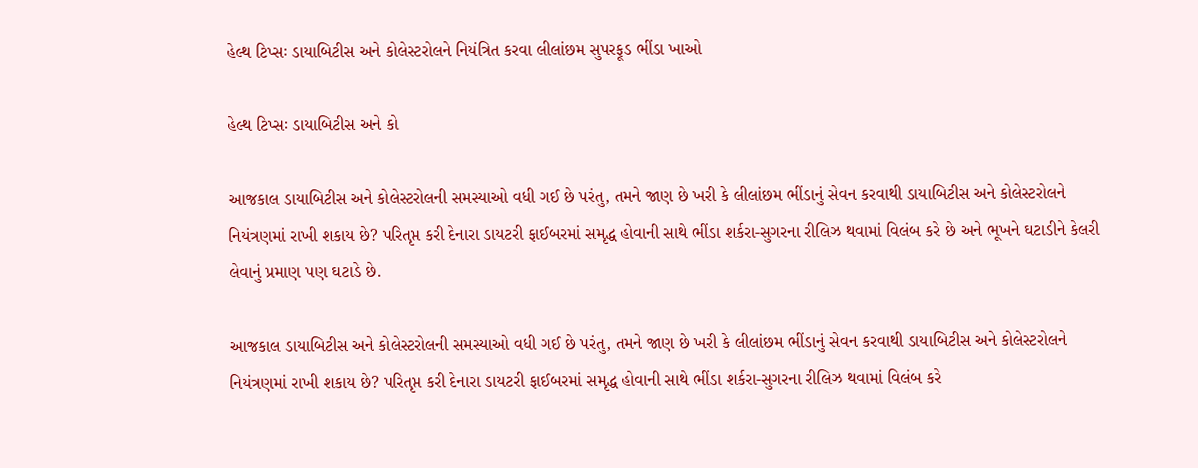હેલ્થ ટિપ્સઃ ડાયાબિટીસ અને કોલેસ્ટરોલને નિયંત્રિત કરવા લીલાંછમ સુપરફૂડ ભીંડા ખાઓ

હેલ્થ ટિપ્સઃ ડાયાબિટીસ અને કો

આજકાલ ડાયાબિટીસ અને કોલેસ્ટરોલની સમસ્યાઓ વધી ગઈ છે પરંતુ, તમને જાણ છે ખરી કે લીલાંછમ ભીંડાનું સેવન કરવાથી ડાયાબિટીસ અને કોલેસ્ટરોલને નિયંત્રણમાં રાખી શકાય છે? પરિતૃપ્ત કરી દેનારા ડાયટરી ફાઈબરમાં સમૃદ્ધ હોવાની સાથે ભીંડા શર્કરા-સુગરના રીલિઝ થવામાં વિલંબ કરે છે અને ભૂખને ઘટાડીને કેલરી લેવાનું પ્રમાણ પણ ઘટાડે છે.

આજકાલ ડાયાબિટીસ અને કોલેસ્ટરોલની સમસ્યાઓ વધી ગઈ છે પરંતુ, તમને જાણ છે ખરી કે લીલાંછમ ભીંડાનું સેવન કરવાથી ડાયાબિટીસ અને કોલેસ્ટરોલને નિયંત્રણમાં રાખી શકાય છે? પરિતૃપ્ત કરી દેનારા ડાયટરી ફાઈબરમાં સમૃદ્ધ હોવાની સાથે ભીંડા શર્કરા-સુગરના રીલિઝ થવામાં વિલંબ કરે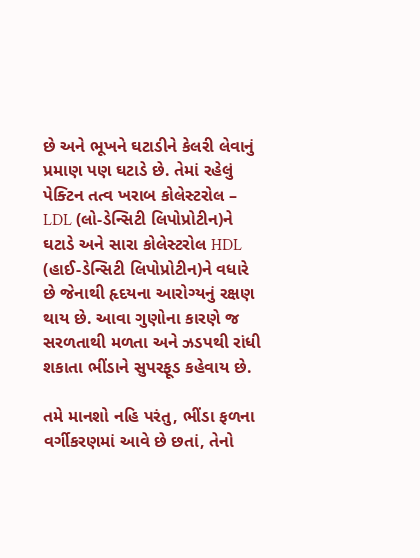છે અને ભૂખને ઘટાડીને કેલરી લેવાનું પ્રમાણ પણ ઘટાડે છે. તેમાં રહેલું પેક્ટિન તત્વ ખરાબ કોલેસ્ટરોલ – LDL (લો-ડેન્સિટી લિપોપ્રોટીન)ને ઘટાડે અને સારા કોલેસ્ટરોલ HDL (હાઈ-ડેન્સિટી લિપોપ્રોટીન)ને વધારે છે જેનાથી હૃદયના આરોગ્યનું રક્ષણ થાય છે. આવા ગુણોના કારણે જ સરળતાથી મળતા અને ઝડપથી રાંધી શકાતા ભીંડાને સુપરફૂડ કહેવાય છે.

તમે માનશો નહિ પરંતુ, ભીંડા ફળના વર્ગીકરણમાં આવે છે છતાં, તેનો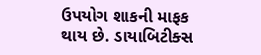ઉપયોગ શાકની માફક થાય છે. ડાયાબિટીક્સ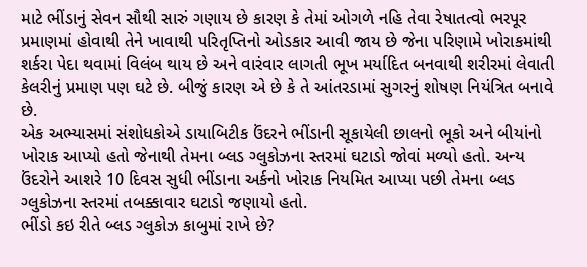માટે ભીંડાનું સેવન સૌથી સારું ગણાય છે કારણ કે તેમાં ઓગળે નહિ તેવા રેષાતત્વો ભરપૂર પ્રમાણમાં હોવાથી તેને ખાવાથી પરિતૃપ્તિનો ઓડકાર આવી જાય છે જેના પરિણામે ખોરાકમાંથી શર્કરા પેદા થવામાં વિલંબ થાય છે અને વારંવાર લાગતી ભૂખ મર્યાદિત બનવાથી શરીરમાં લેવાતી કેલરીનું પ્રમાણ પણ ઘટે છે. બીજું કારણ એ છે કે તે આંતરડામાં સુગરનું શોષણ નિયંત્રિત બનાવે છે.
એક અભ્યાસમાં સંશોધકોએ ડાયાબિટીક ઉંદરને ભીંડાની સૂકાયેલી છાલનો ભૂકો અને બીયાંનો ખોરાક આપ્યો હતો જેનાથી તેમના બ્લડ ગ્લુકોઝના સ્તરમાં ઘટાડો જોવાં મળ્યો હતો. અન્ય ઉંદરોને આશરે 10 દિવસ સુધી ભીંડાના અર્કનો ખોરાક નિયમિત આપ્યા પછી તેમના બ્લડ ગ્લુકોઝના સ્તરમાં તબક્કાવાર ઘટાડો જણાયો હતો.
ભીંડો કઇ રીતે બ્લડ ગ્લુકોઝ કાબુમાં રાખે છે?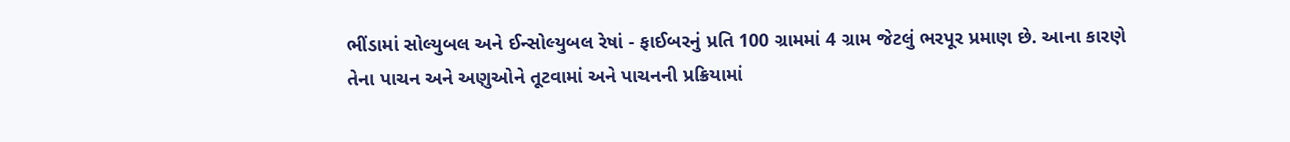ભીંડામાં સોલ્યુબલ અને ઈન્સોલ્યુબલ રેષાં - ફાઈબરનું પ્રતિ 100 ગ્રામમાં 4 ગ્રામ જેટલું ભરપૂર પ્રમાણ છે. આના કારણે તેના પાચન અને અણુઓને તૂટવામાં અને પાચનની પ્રક્રિયામાં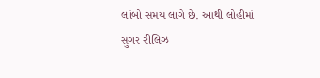લાંબો સમય લાગે છે. આથી લોહીમાં સુગર રીલિઝ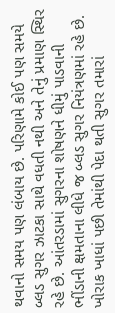થવાનો સમય પણ લંબાય છે. પરિણામે કોઈ પણ સમયે બ્લડ સુગર ઝાટકા સાથે વધતી નથી અને તેનું પ્રમાણ સ્થિર રહે છે. આંતરડામાં સુગરના શોષણને ધીમું પાડવાની ભીંડાની ક્ષમતાના લીધે જ બ્લડ સુગર નિયંત્રણમાં રહે છે. ખોરાક ખાધાં પછી તેમાંથી પેદા થતી સુગર તમારાં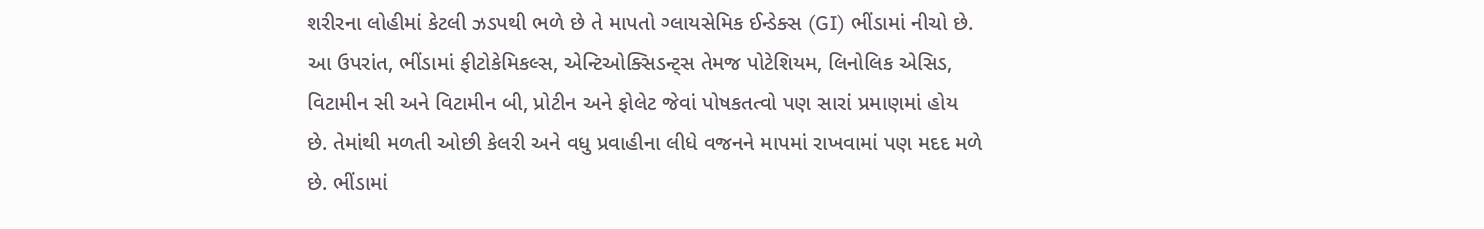શરીરના લોહીમાં કેટલી ઝડપથી ભળે છે તે માપતો ગ્લાયસેમિક ઈન્ડેક્સ (GI) ભીંડામાં નીચો છે.
આ ઉપરાંત, ભીંડામાં ફીટોકેમિકલ્સ, એન્ટિઓક્સિડન્ટ્સ તેમજ પોટેશિયમ, લિનોલિક એસિડ, વિટામીન સી અને વિટામીન બી, પ્રોટીન અને ફોલેટ જેવાં પોષકતત્વો પણ સારાં પ્રમાણમાં હોય છે. તેમાંથી મળતી ઓછી કેલરી અને વધુ પ્રવાહીના લીધે વજનને માપમાં રાખવામાં પણ મદદ મળે છે. ભીંડામાં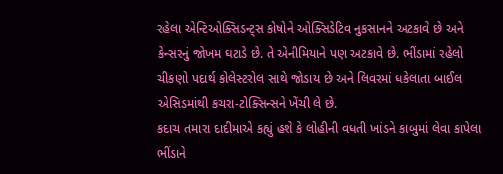રહેલા એન્ટિઓક્સિડન્ટ્સ કોષોને ઓક્સિડેટિવ નુકસાનને અટકાવે છે અને કેન્સરનું જોખમ ઘટાડે છે. તે એનીમિયાને પણ અટકાવે છે. ભીંડામાં રહેલો ચીકણો પદાર્થ કોલેસ્ટરોલ સાથે જોડાય છે અને લિવરમાં ધકેલાતા બાઈલ એસિડમાંથી કચરા-ટોક્સિન્સને ખેંચી લે છે.
કદાચ તમારા દાદીમાએ કહ્યું હશે કે લોહીની વધતી ખાંડને કાબુમાં લેવા કાપેલા ભીંડાને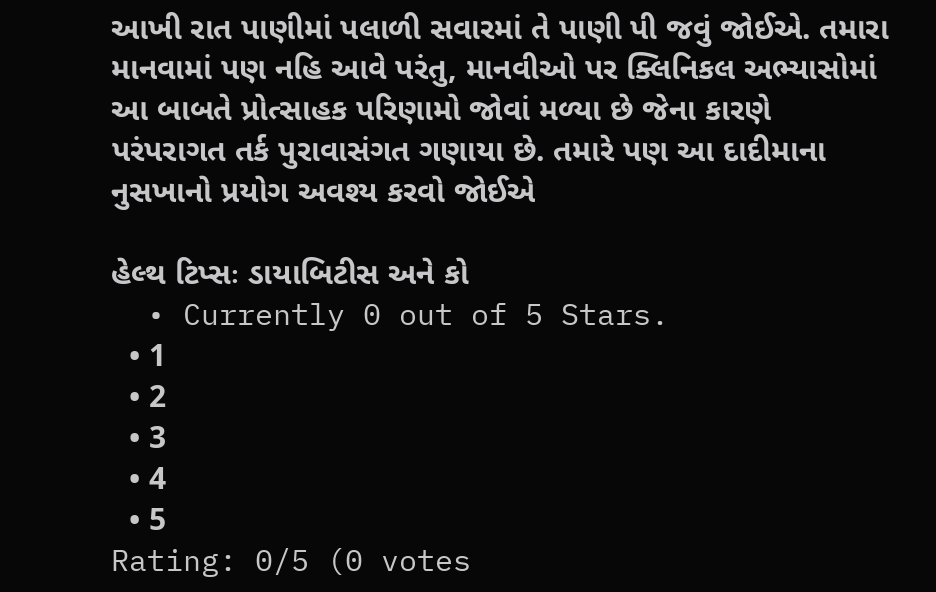આખી રાત પાણીમાં પલાળી સવારમાં તે પાણી પી જવું જોઈએ. તમારા માનવામાં પણ નહિ આવે પરંતુ, માનવીઓ પર ક્લિનિકલ અભ્યાસોમાં આ બાબતે પ્રોત્સાહક પરિણામો જોવાં મળ્યા છે જેના કારણે પરંપરાગત તર્ક પુરાવાસંગત ગણાયા છે. તમારે પણ આ દાદીમાના નુસખાનો પ્રયોગ અવશ્ય કરવો જોઈએ

હેલ્થ ટિપ્સઃ ડાયાબિટીસ અને કો
  • Currently 0 out of 5 Stars.
  • 1
  • 2
  • 3
  • 4
  • 5
Rating: 0/5 (0 votes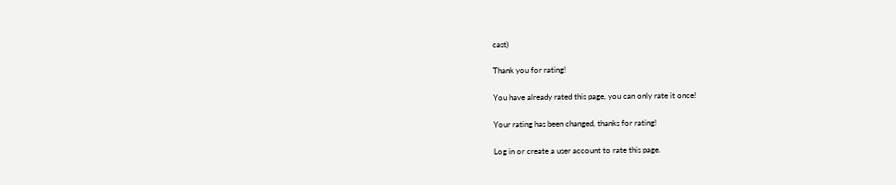cast)

Thank you for rating!

You have already rated this page, you can only rate it once!

Your rating has been changed, thanks for rating!

Log in or create a user account to rate this page.